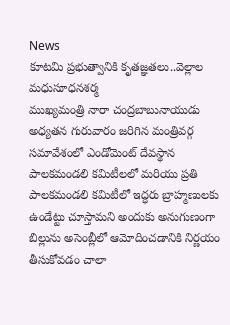News
కూటమి ప్రభుత్వానికి కృతజ్ఞతలు..వెల్లాల మధుసూధనశర్మ
ముఖ్యమంత్రి నారా చంద్రబాబునాయుడు అధ్యతన గురువారం జరిగిన మంత్రివర్గ సమావేశంలో ఎండోమెంట్ దేవస్థాన పాలకమండలి కమిటీలలో మరియు ప్రతి పాలకమండలి కమిటీలో ఇద్ధరు బ్రాహ్మణులకు ఉండేట్టు చూస్తామని అందుకు అనుగుణంగా బిల్లును అసెంబ్లీలో ఆమోదించడానికి నిర్ణయం తీసుకోవడం చాలా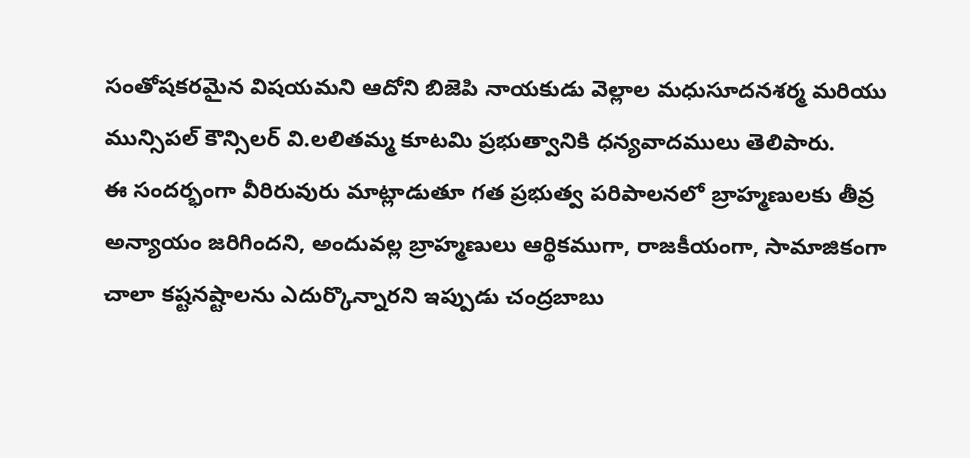సంతోషకరమైన విషయమని ఆదోని బిజెపి నాయకుడు వెల్లాల మధుసూదనశర్మ మరియు మున్సిపల్ కౌన్సిలర్ వి.లలితమ్మ కూటమి ప్రభుత్వానికి ధన్యవాదములు తెలిపారు.
ఈ సందర్భంగా వీరిరువురు మాట్లాడుతూ గత ప్రభుత్వ పరిపాలనలో బ్రాహ్మణులకు తీవ్ర అన్యాయం జరిగిందని, అందువల్ల బ్రాహ్మణులు ఆర్థికముగా, రాజకీయంగా, సామాజికంగా చాలా కష్టనష్టాలను ఎదుర్కొన్నారని ఇప్పుడు చంద్రబాబు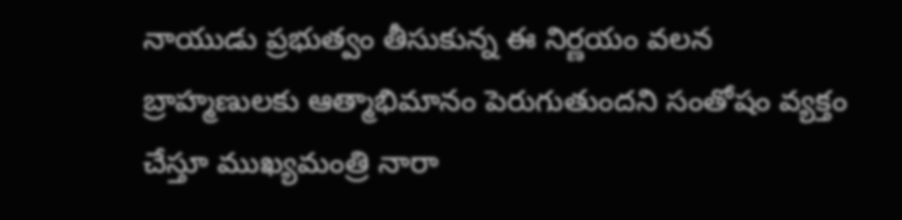నాయుడు ప్రభుత్వం తీసుకున్న ఈ నిర్ణయం వలన బ్రాహ్మణులకు ఆత్మాభిమానం పెరుగుతుందని సంతోషం వ్యక్తం చేస్తూ ముఖ్యమంత్రి నారా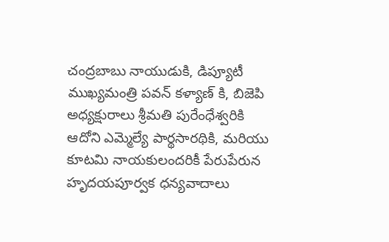చంద్రబాబు నాయుడుకి, డిప్యూటీ ముఖ్యమంత్రి పవన్ కళ్యాణ్ కి, బిజెపి అధ్యక్షురాలు శ్రీమతి పురేంధేశ్వరికి ఆదోని ఎమ్మెల్యే పార్థసారథికి, మరియు కూటమి నాయకులందరికీ పేరుపేరున హృదయపూర్వక ధన్యవాదాలు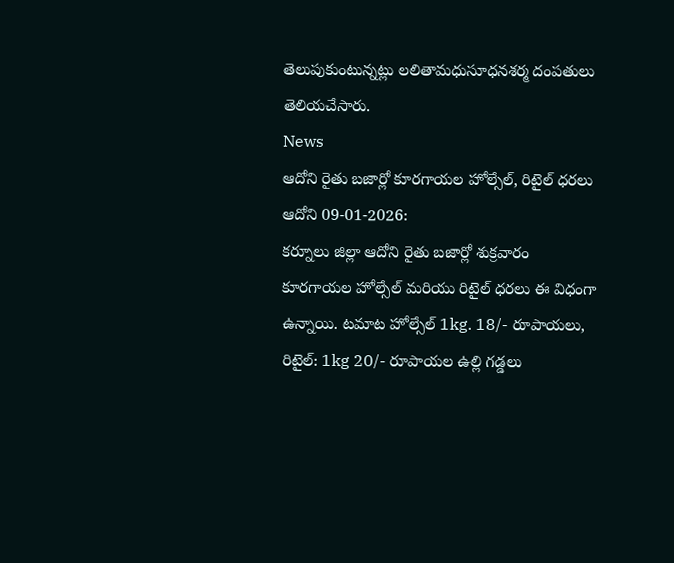తెలుపుకుంటున్నట్లు లలితామధుసూధనశర్మ దంపతులు తెలియచేసారు.
News
ఆదోని రైతు బజార్లో కూరగాయల హోల్సేల్, రిటైల్ ధరలు
ఆదోని 09-01-2026:
కర్నూలు జిల్లా ఆదోని రైతు బజార్లో శుక్రవారం కూరగాయల హోల్సేల్ మరియు రిటైల్ ధరలు ఈ విధంగా ఉన్నాయి. టమాట హోల్సేల్ 1kg. 18/- రూపాయలు, రిటైల్: 1kg 20/- రూపాయల ఉల్లి గడ్డలు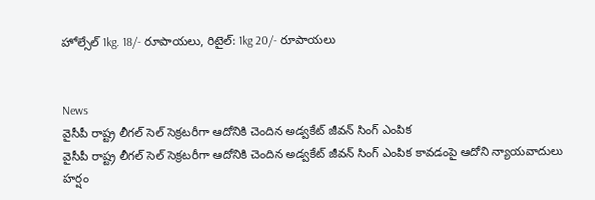హోల్సేల్ 1kg. 18/- రూపాయలు, రిటైల్: 1kg 20/- రూపాయలు


News
వైసీపీ రాష్ట్ర లీగల్ సెల్ సెక్రటరీగా ఆదోనికి చెందిన అడ్వకేట్ జీవన్ సింగ్ ఎంపిక
వైసీపీ రాష్ట్ర లీగల్ సెల్ సెక్రటరీగా ఆదోనికి చెందిన అడ్వకేట్ జీవన్ సింగ్ ఎంపిక కావడంపై ఆదోని న్యాయవాదులు హర్షం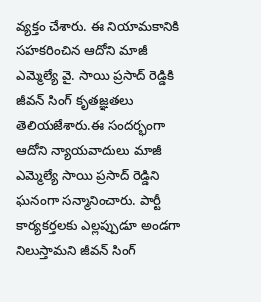వ్యక్తం చేశారు. ఈ నియామకానికి సహకరించిన ఆదోని మాజీ ఎమ్మెల్యే వై. సాయి ప్రసాద్ రెడ్డికి జీవన్ సింగ్ కృతజ్ఞతలు తెలియజేశారు.ఈ సందర్భంగా ఆదోని న్యాయవాదులు మాజీ ఎమ్మెల్యే సాయి ప్రసాద్ రెడ్డిని ఘనంగా సన్మానించారు. పార్టీ కార్యకర్తలకు ఎల్లప్పుడూ అండగా నిలుస్తామని జీవన్ సింగ్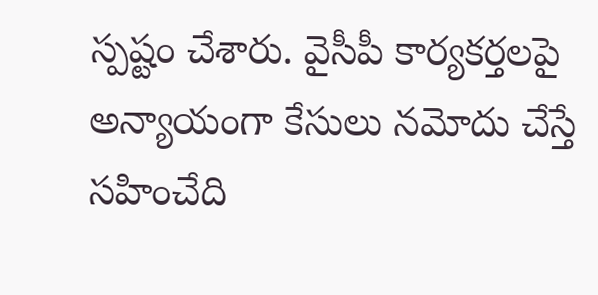స్పష్టం చేశారు. వైసీపీ కార్యకర్తలపై అన్యాయంగా కేసులు నమోదు చేస్తే సహించేది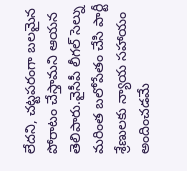లేదని, చట్టపరంగా బలమైన పోరాటం చేస్తామని ఆయన తెలిపారు.వైసీపీ లీగల్ సెల్ను మరింత బలోపేతం చేసి పార్టీ శ్రేణులకు న్యాయ సహాయం అందించడమే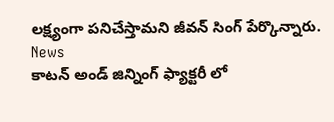లక్ష్యంగా పనిచేస్తామని జీవన్ సింగ్ పేర్కొన్నారు.
News
కాటన్ అండ్ జిన్నింగ్ ఫ్యాక్టరీ లో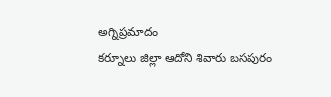అగ్నిప్రమాదం
కర్నూలు జిల్లా ఆదోని శివారు బసపురం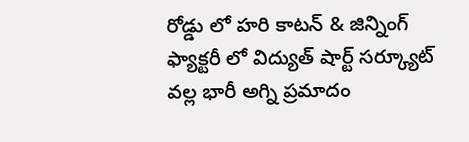రోడ్డు లో హరి కాటన్ & జిన్నింగ్ ఫ్యాక్టరీ లో విద్యుత్ షార్ట్ సర్క్యూట్ వల్ల భారీ అగ్ని ప్రమాదం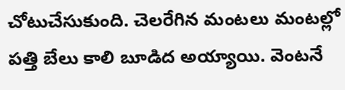చోటుచేసుకుంది. చెలరేగిన మంటలు మంటల్లో పత్తి బేలు కాలి బూడిద అయ్యాయి. వెంటనే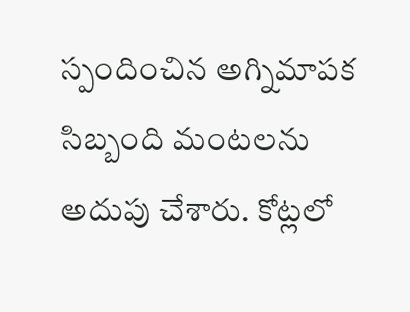స్పందించిన అగ్నిమాపక సిబ్బంది మంటలను అదుపు చేశారు. కోట్లలో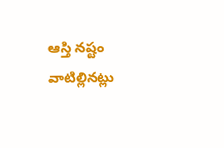ఆస్తి నష్టం వాటిల్లినట్లు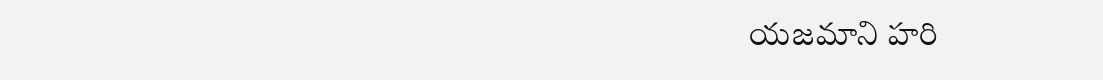యజమాని హరి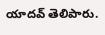యాదవ్ తెలిపారు.